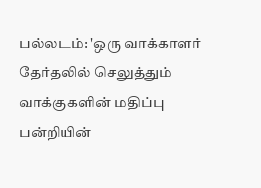பல்லடம்: 'ஒரு வாக்காளர் தேர்தலில் செலுத்தும் வாக்குகளின் மதிப்பு பன்றியின்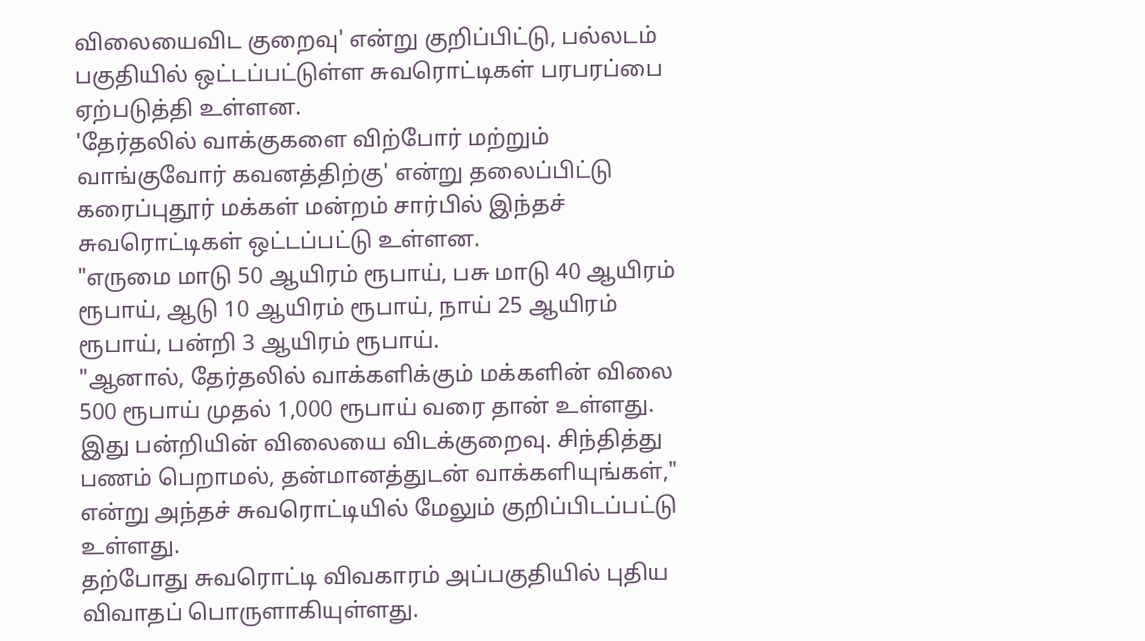விலையைவிட குறைவு' என்று குறிப்பிட்டு, பல்லடம் பகுதியில் ஒட்டப்பட்டுள்ள சுவரொட்டிகள் பரபரப்பை ஏற்படுத்தி உள்ளன.
'தேர்தலில் வாக்குகளை விற்போர் மற்றும் வாங்குவோர் கவனத்திற்கு' என்று தலைப்பிட்டு கரைப்புதூர் மக்கள் மன்றம் சார்பில் இந்தச் சுவரொட்டிகள் ஒட்டப்பட்டு உள்ளன.
"எருமை மாடு 50 ஆயிரம் ரூபாய், பசு மாடு 40 ஆயிரம் ரூபாய், ஆடு 10 ஆயிரம் ரூபாய், நாய் 25 ஆயிரம் ரூபாய், பன்றி 3 ஆயிரம் ரூபாய்.
"ஆனால், தேர்தலில் வாக்களிக்கும் மக்களின் விலை 500 ரூபாய் முதல் 1,000 ரூபாய் வரை தான் உள்ளது. இது பன்றியின் விலையை விடக்குறைவு. சிந்தித்து பணம் பெறாமல், தன்மானத்துடன் வாக்களியுங்கள்," என்று அந்தச் சுவரொட்டியில் மேலும் குறிப்பிடப்பட்டு உள்ளது.
தற்போது சுவரொட்டி விவகாரம் அப்பகுதியில் புதிய விவாதப் பொருளாகியுள்ளது.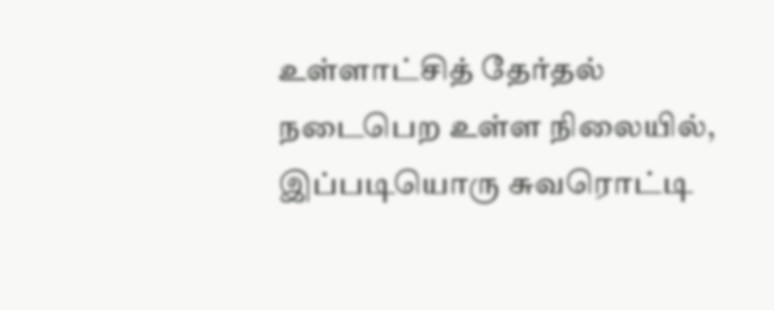உள்ளாட்சித் தேர்தல் நடைபெற உள்ள நிலையில், இப்படியொரு சுவரொட்டி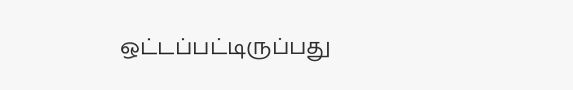ஒட்டப்பட்டிருப்பது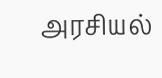அரசியல்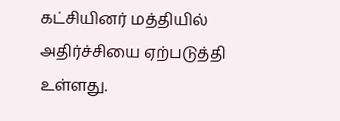கட்சியினர் மத்தியில் அதிர்ச்சியை ஏற்படுத்தி உள்ளது.